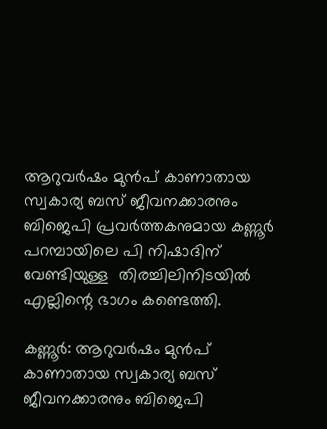ആറുവർഷം മുൻപ് കാണാതായ സ്വകാര്യ ബസ് ജീവനക്കാരനും ബിജെപി പ്രവർത്തകനുമായ കണ്ണൂർ പറമ്പായിലെ പി നിഷാദിന് വേണ്ടിയുള്ള  തിരച്ചിലിനിടയിൽ എല്ലിന്റെ ഭാഗം കണ്ടെത്തി.

കണ്ണൂര്‍: ആറുവർഷം മുൻപ് കാണാതായ സ്വകാര്യ ബസ് ജീവനക്കാരനും ബിജെപി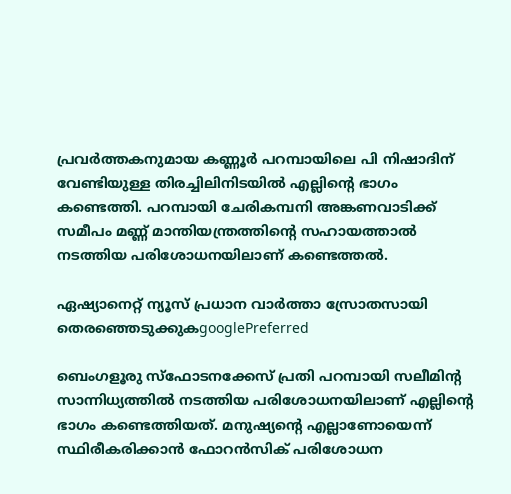പ്രവർത്തകനുമായ കണ്ണൂർ പറമ്പായിലെ പി നിഷാദിന് വേണ്ടിയുള്ള തിരച്ചിലിനിടയിൽ എല്ലിന്റെ ഭാഗം കണ്ടെത്തി. പറമ്പായി ചേരികമ്പനി അങ്കണവാടിക്ക് സമീപം മണ്ണ് മാന്തിയന്ത്രത്തിന്റെ സഹായത്താൽ നടത്തിയ പരിശോധനയിലാണ് കണ്ടെത്തല്‍.

ഏഷ്യാനെറ്റ് ന്യൂസ് പ്രധാന വാർത്താ സ്രോതസായി തെരഞ്ഞെടുക്കുകgooglePreferred

ബെംഗളൂരു സ്ഫോടനക്കേസ് പ്രതി പറമ്പായി സലീമിന്റ സാന്നിധ്യത്തിൽ നടത്തിയ പരിശോധനയിലാണ് എല്ലിന്റെ ഭാഗം കണ്ടെത്തിയത്. മനുഷ്യന്റെ എല്ലാണോയെന്ന് സ്ഥിരീകരിക്കാൻ ഫോറൻസിക് പരിശോധന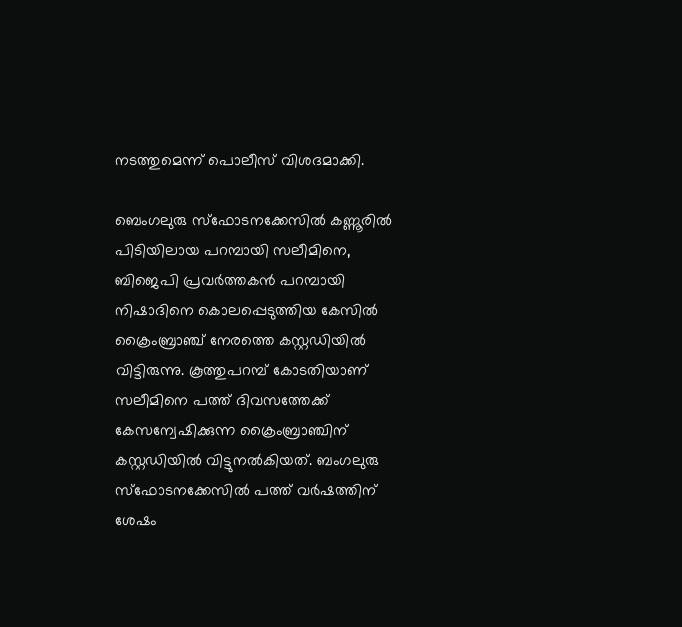നടത്തുമെന്ന് പൊലീസ് വിശദമാക്കി.

ബെംഗലുരു സ്ഫോടനക്കേസിൽ കണ്ണൂരിൽ പിടിയിലായ പറമ്പായി സലീമിനെ, ബിജെപി പ്രവർത്തകൻ പറമ്പായി നിഷാദിനെ കൊലപ്പെടുത്തിയ കേസിൽ ക്രൈംബ്രാഞ്ച് നേരത്തെ കസ്റ്റഡിയിൽ വിട്ടിരുന്നു. കൂത്തുപറമ്പ് കോടതിയാണ് സലീമിനെ പത്ത് ദിവസത്തേക്ക് കേസന്വേഷിക്കുന്ന ക്രൈംബ്രാഞ്ചിന് കസ്റ്റഡിയിൽ വിട്ടുനൽകിയത്. ബംഗലുരു സ്ഫോടനക്കേസിൽ പത്ത് വർഷത്തിന് ശേഷം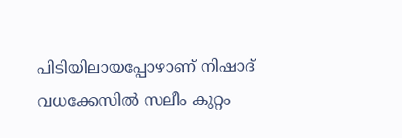പിടിയിലായപ്പോഴാണ് നിഷാദ് വധക്കേസിൽ സലീം കുറ്റം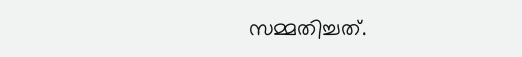സമ്മതിച്ചത്.